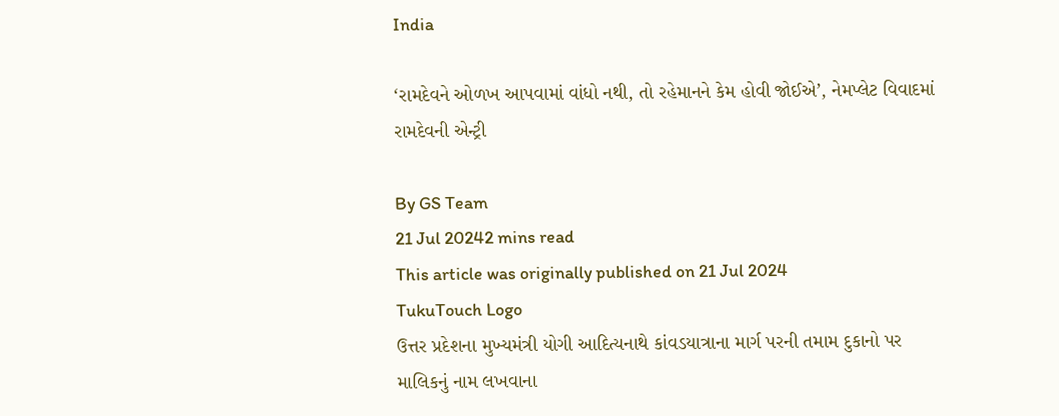India

‘રામદેવને ઓળખ આપવામાં વાંધો નથી, તો રહેમાનને કેમ હોવી જોઈએ’, નેમપ્લેટ વિવાદમાં રામદેવની એન્ટ્રી

By GS Team
21 Jul 20242 mins read
This article was originally published on 21 Jul 2024
TukuTouch Logo
ઉત્તર પ્રદેશના મુખ્યમંત્રી યોગી આદિત્યનાથે કાંવડયાત્રાના માર્ગ પરની તમામ દુકાનો પર માલિકનું નામ લખવાના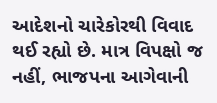આદેશનો ચારેકોરથી વિવાદ થઈ રહ્યો છે. માત્ર વિપક્ષો જ નહીં, ભાજપના આગેવાની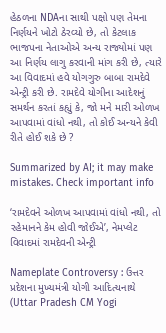હેઠળના NDAના સાથી પક્ષો પણ તેમના નિર્ણયને ખોટો ઠેરવ્યો છે, તો કેટલાક ભાજપના નેતાઓએ અન્ય રાજ્યોમાં પણ આ નિર્ણય લાગુ કરવાની માંગ કરી છે, ત્યારે આ વિવાદમાં હવે યોગગુરુ બાબા રામદેવે એન્ટ્રી કરી છે. રામદેવે યોગીના આદેશનું સમર્થન કરતાં કહ્યું કે, જો મને મારી ઓળખ આપવામાં વાંધો નથી, તો કોઈ અન્યને કેવી રીતે હોઈ શકે છે ?

Summarized by AI; it may make mistakes. Check important info

‘રામદેવને ઓળખ આપવામાં વાંધો નથી, તો રહેમાનને કેમ હોવી જોઈએ’, નેમપ્લેટ વિવાદમાં રામદેવની એન્ટ્રી

Nameplate Controversy : ઉત્તર પ્રદેશના મુખ્યમંત્રી યોગી આદિત્યનાથે (Uttar Pradesh CM Yogi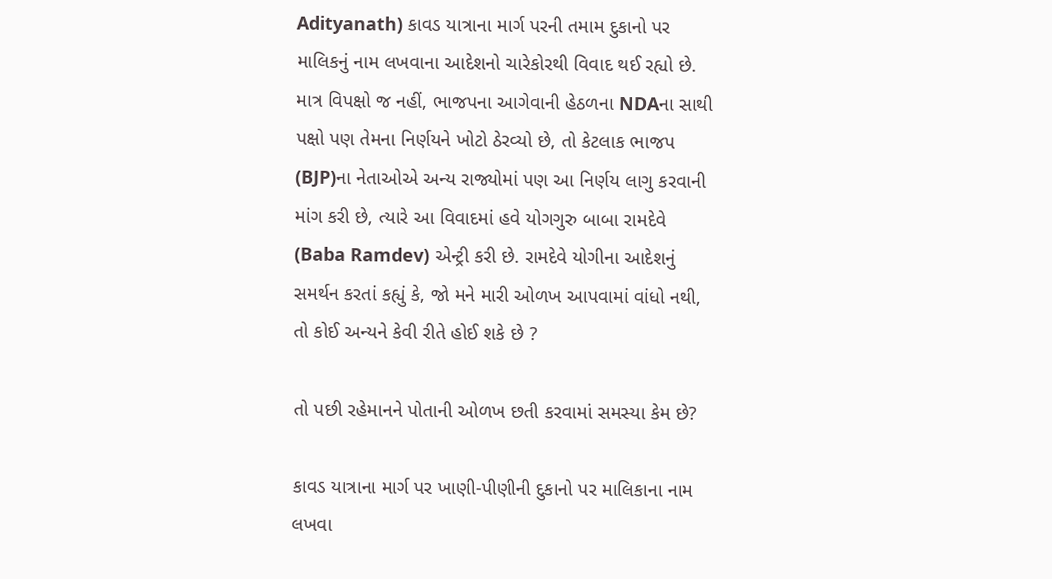Adityanath) કાવડ યાત્રાના માર્ગ પરની તમામ દુકાનો પર માલિકનું નામ લખવાના આદેશનો ચારેકોરથી વિવાદ થઈ રહ્યો છે. માત્ર વિપક્ષો જ નહીં, ભાજપના આગેવાની હેઠળના NDAના સાથી પક્ષો પણ તેમના નિર્ણયને ખોટો ઠેરવ્યો છે, તો કેટલાક ભાજપ (BJP)ના નેતાઓએ અન્ય રાજ્યોમાં પણ આ નિર્ણય લાગુ કરવાની માંગ કરી છે, ત્યારે આ વિવાદમાં હવે યોગગુરુ બાબા રામદેવે (Baba Ramdev) એન્ટ્રી કરી છે. રામદેવે યોગીના આદેશનું સમર્થન કરતાં કહ્યું કે, જો મને મારી ઓળખ આપવામાં વાંધો નથી, તો કોઈ અન્યને કેવી રીતે હોઈ શકે છે ?

તો પછી રહેમાનને પોતાની ઓળખ છતી કરવામાં સમસ્યા કેમ છે?

કાવડ યાત્રાના માર્ગ પર ખાણી-પીણીની દુકાનો પર માલિકાના નામ લખવા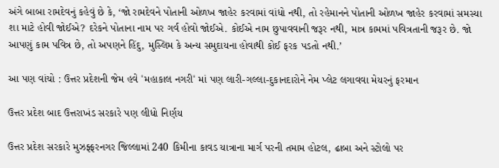અંગે બાબા રામદેવનું કહેવું છે કે, ‘જો રામદેવને પોતાની ઓળખ જાહેર કરવામાં વાંધો નથી, તો રહેમાનને પોતાની ઓળખ જાહેર કરવામાં સમસ્યા શા માટે હોવી જોઈએ? દરેકને પોતાના નામ પર ગર્વ હોવો જોઈએ. કોઈએ નામ છુપાવવાની જરૂર નથી, માત્ર કામમાં પવિત્રતાની જરૂર છે. જો આપણું કામ પવિત્ર છે, તો અપણને હિંદુ, મુસ્લિમ કે અન્ય સમુદાયના હોવાથી કોઈ ફરક પડતો નથી.’

આ પણ વાંચો : ઉત્તર પ્રદેશની જેમ હવે 'મહાકાલ નગરી' માં પણ લારી-ગલ્લા-દુકાનદારોને નેમ પ્લેટ લગાવવા મેયરનું ફરમાન

ઉત્તર પ્રદેશ બાદ ઉત્તરાખંડ સરકારે પણ લીધો નિર્ણય

ઉત્તર પ્રદેશ સરકારે મુઝફ્ફરનગર જિલ્લામાં 240 કિમીના કાવડ યાત્રાના માર્ગ પરની તમામ હોટલ, ઢાબા અને સ્ટોલો પર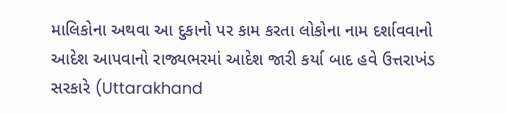માલિકોના અથવા આ દુકાનો પર કામ કરતા લોકોના નામ દર્શાવવાનો આદેશ આપવાનો રાજ્યભરમાં આદેશ જારી કર્યા બાદ હવે ઉત્તરાખંડ સરકારે (Uttarakhand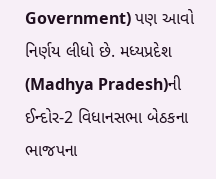Government) પણ આવો નિર્ણય લીધો છે. મધ્યપ્રદેશ (Madhya Pradesh)ની ઈન્દોર-2 વિધાનસભા બેઠકના ભાજપના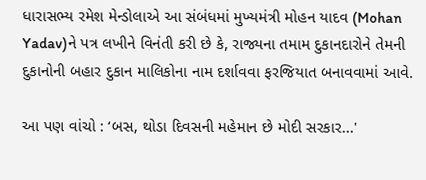ધારાસભ્ય રમેશ મેન્ડોલાએ આ સંબંધમાં મુખ્યમંત્રી મોહન યાદવ (Mohan Yadav)ને પત્ર લખીને વિનંતી કરી છે કે, રાજ્યના તમામ દુકાનદારોને તેમની દુકાનોની બહાર દુકાન માલિકોના નામ દર્શાવવા ફરજિયાત બનાવવામાં આવે.

આ પણ વાંચો : ‘બસ, થોડા દિવસની મહેમાન છે મોદી સરકાર...'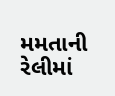મમતાની રેલીમાં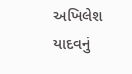અખિલેશ યાદવનું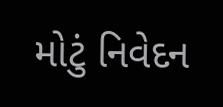મોટું નિવેદન